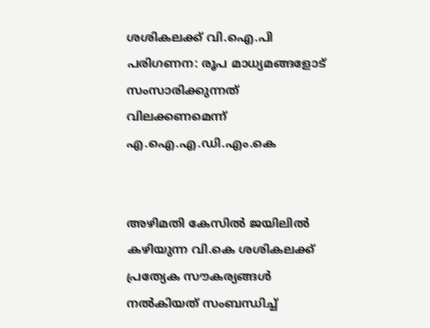ശശികലക്ക് വി.ഐ.പി പരിഗണന: രൂപ മാധ്യമങ്ങളോട് സംസാരിക്കുന്നത് വിലക്കണമെന്ന് എ.ഐ.എ.ഡി.എം.കെ


അഴിമതി കേസില്‍ ജയിലില്‍ കഴിയുന്ന വി.കെ ശശികലക്ക് പ്രത്യേക സൗകര്യങ്ങള്‍ നല്‍കിയത് സംബന്ധിച്ച്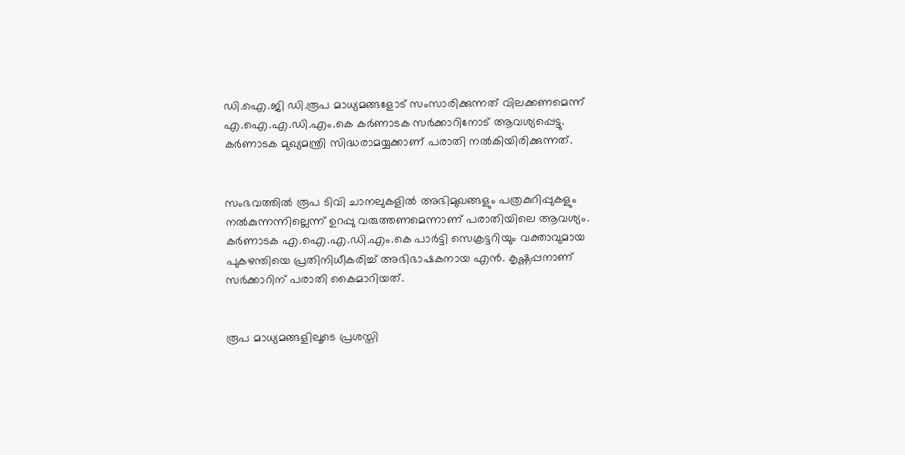ഡി.ഐ.ജി ഡി.രൂപ മാധ്യമങ്ങളോട് സംസാരിക്കുന്നത് വിലക്കണമെന്ന് എ.ഐ.എ.ഡി.എം.കെ കര്‍ണാടക സര്‍ക്കാറിനോട് ആവശ്യപ്പെട്ടു. കര്‍ണാടക മുഖ്യമന്ത്രി സിദ്ധരാമയ്യക്കാണ് പരാതി നല്‍കിയിരിക്കുന്നത്.


സംഭവത്തില്‍ രൂപ ടിവി ചാനലുകളില്‍ അഭിമുഖങ്ങളും പത്രകുറിപ്പുകളും നല്‍കുന്നന്നില്ലെന്ന് ഉറപ്പു വരുത്തണമെന്നാണ് പരാതിയിലെ ആവശ്യം. കര്‍ണാടക എ.ഐ.എ.ഡി.എം.കെ പാര്‍ട്ടി സെക്രട്ടറിയും വക്താവുമായ പുകഴന്തിയെ പ്രതിനിധീകരിച്ച് അഭിഭാഷകനായ എന്‍. കൃഷ്ണപ്പനാണ് സര്‍ക്കാറിന് പരാതി കൈമാറിയത്.


രൂപ മാധ്യമങ്ങളിലൂടെ പ്രശസ്തി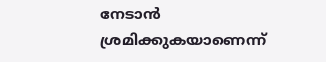നേടാന്‍ ശ്രമിക്കുകയാണെന്ന്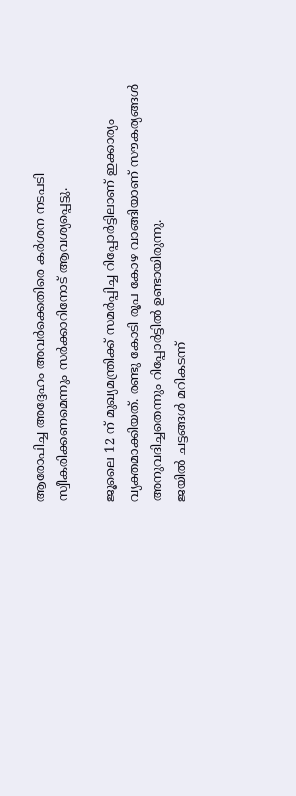ആരോപിച്ച അദ്ദേഹം അവര്‍ക്കെതിരെ കര്‍ശന നടപടി സ്വീകരിക്കണമെന്നും സര്‍ക്കാറിനോട് ആവശ്യപ്പെട്ടു.

ജൂലൈ 12 ന് മുഖ്യമന്ത്രിക്ക് സമര്‍പ്പിച്ച റിപ്പോര്‍ട്ടിലാണ് ഇക്കാര്യം വ്യക്തമാക്കിയത്. രണ്ടു കോടി രൂപ കോഴ വാങ്ങിയാണ് സൗകര്യങ്ങള്‍ അനുവദിച്ചതെന്നും റിപ്പോര്‍ട്ടില്‍ ഉണ്ടായിരുന്നു.
ജയില്‍ ചട്ടങ്ങള്‍ മറികടന്ന്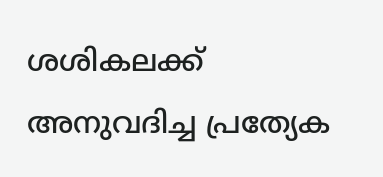ശശികലക്ക് അനുവദിച്ച പ്രത്യേക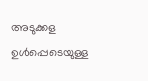അടുക്കള ഉള്‍പ്പെടെയുള്ള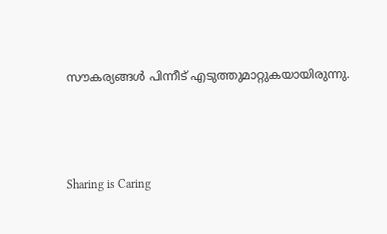സൗകര്യങ്ങള്‍ പിന്നീട് എടുത്തുമാറ്റുകയായിരുന്നു.



Sharing is Caring